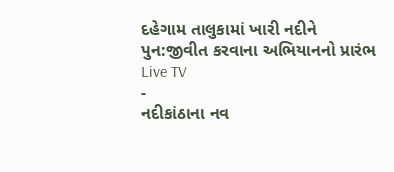દહેગામ તાલુકામાં ખારી નદીને પુન:જીવીત કરવાના અભિયાનનો પ્રારંભ
Live TV
-
નદીકાંઠાના નવ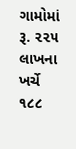ગામોમાં રૂ. ૨૨૫ લાખના ખર્ચે ૧૮૮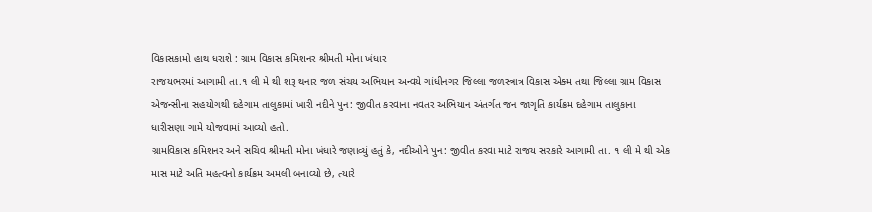વિકાસકામો હાથ ધરાશે : ગ્રામ વિકાસ કમિશનર શ્રીમતી મોના ખંધાર
રાજયભરમાં આગામી તા.૧ લી મે થી શરૂ થનાર જળ સંચય અભિયાન અન્વયે ગાંધીનગર જિલ્લા જળસ્ત્રાત્ર વિકાસ એક્મ તથા જિલ્લા ગ્રામ વિકાસ એજન્સીના સહયોગથી દહેગામ તાલુકામાં ખારી નદીને પુન: જીવીત કરવાના નવતર અભિયાન અંતર્ગત જન જાગૃતિ કાર્યક્રમ દહેગામ તાલુકાના ધારીસણા ગામે યોજવામાં આવ્યો હતો.
ગ્રામવિકાસ કમિશનર અને સચિવ શ્રીમતી મોના ખંધારે જણાવ્યું હતું કે, નદીઓને પુન: જીવીત કરવા માટે રાજય સરકારે આગામી તા. ૧ લી મે થી એક માસ માટે અતિ મહત્વનો કાર્યક્રમ અમલી બનાવ્યો છે, ત્યારે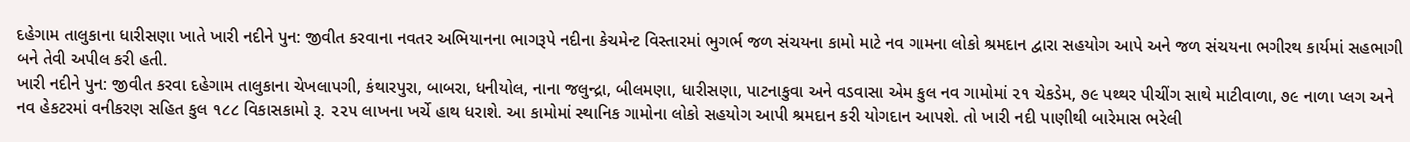દહેગામ તાલુકાના ધારીસણા ખાતે ખારી નદીને પુન: જીવીત કરવાના નવતર અભિયાનના ભાગરૂપે નદીના કેચમેન્ટ વિસ્તારમાં ભુગર્ભ જળ સંચયના કામો માટે નવ ગામના લોકો શ્રમદાન દ્વારા સહયોગ આપે અને જળ સંચયના ભગીરથ કાર્યમાં સહભાગી બને તેવી અપીલ કરી હતી.
ખારી નદીને પુન: જીવીત કરવા દહેગામ તાલુકાના ચેખલાપગી, કંથારપુરા, બાબરા, ધનીયોલ, નાના જલુન્દ્રા, બીલમણા, ધારીસણા, પાટનાકુવા અને વડવાસા એમ કુલ નવ ગામોમાં ૨૧ ચેકડેમ, ૭૯ પથ્થર પીચીંગ સાથે માટીવાળા, ૭૯ નાળા પ્લગ અને નવ હેકટરમાં વનીકરણ સહિત કુલ ૧૮૮ વિકાસકામો રૂ. ૨૨૫ લાખના ખર્ચે હાથ ધરાશે. આ કામોમાં સ્થાનિક ગામોના લોકો સહયોગ આપી શ્રમદાન કરી યોગદાન આપશે. તો ખારી નદી પાણીથી બારેમાસ ભરેલી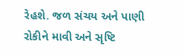રેહશે. જળ સંચય અને પાણી રોકીને માવી અને સૃષ્ટિ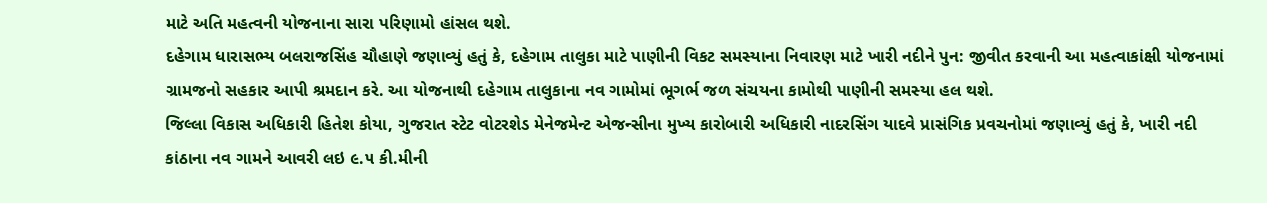માટે અતિ મહત્વની યોજનાના સારા પરિણામો હાંસલ થશે.
દહેગામ ધારાસભ્ય બલરાજસિંહ ચૌહાણે જણાવ્યું હતું કે, દહેગામ તાલુકા માટે પાણીની વિકટ સમસ્યાના નિવારણ માટે ખારી નદીને પુન: જીવીત કરવાની આ મહત્વાકાંક્ષી યોજનામાં ગ્રામજનો સહકાર આપી શ્રમદાન કરે. આ યોજનાથી દહેગામ તાલુકાના નવ ગામોમાં ભૂગર્ભ જળ સંચયના કામોથી પાણીની સમસ્યા હલ થશે.
જિલ્લા વિકાસ અધિકારી હિતેશ કોયા, ગુજરાત સ્ટેટ વોટરશેડ મેનેજમેન્ટ એજન્સીના મુખ્ય કારોબારી અધિકારી નાદરસિંગ યાદવે પ્રાસંગિક પ્રવચનોમાં જણાવ્યું હતું કે, ખારી નદી કાંઠાના નવ ગામને આવરી લઇ ૯.૫ કી.મીની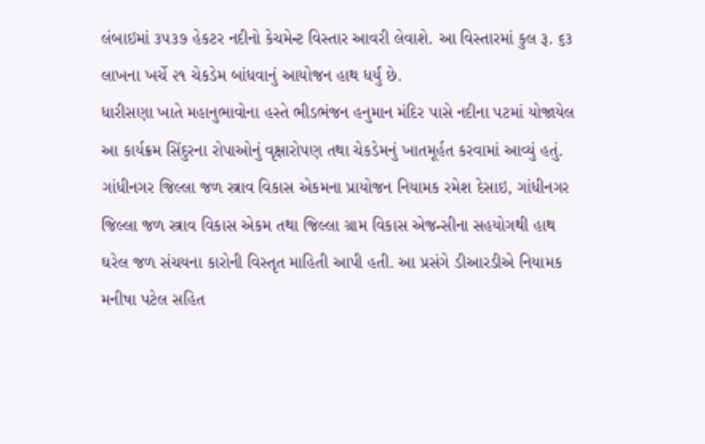લંબાઇમાં ૩૫૩૭ હેકટર નદીનો કેચમેન્ટ વિસ્તાર આવરી લેવાશે. આ વિસ્તારમાં કુલ રૂ. ૬૩ લાખના ખર્ચે ૨૧ ચેકડેમ બાંધવાનું આયોજન હાથ ધર્યું છે.
ધારીસણા ખાતે મહાનુભાવોના હસ્તે ભીડભંજન હનુમાન મંદિર પાસે નદીના પટમાં યોજાયેલ આ કાર્યક્રમ સિંદુરના રોપાઓનું વૃક્ષારોપણ તથા ચેકડેમનું ખાતમૂર્હત કરવામાં આવ્યું હતું.
ગાંધીનગર જિલ્લા જળ સ્ત્રાવ વિકાસ એકમના પ્રાયોજન નિયામક રમેશ દેસાઇ, ગાંધીનગર જિલ્લા જળ સ્ત્રાવ વિકાસ એકમ તથા જિલ્લા ગ્રામ વિકાસ એજન્સીના સહયોગથી હાથ ઘરેલ જળ સંચયના કારોની વિસ્તૃત માહિતી આપી હતી. આ પ્રસંગે ડીઆરડીએ નિયામક મનીષા પટેલ સહિત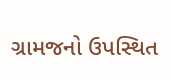ગ્રામજનો ઉપસ્થિત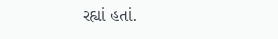રહ્યાં હતાં.